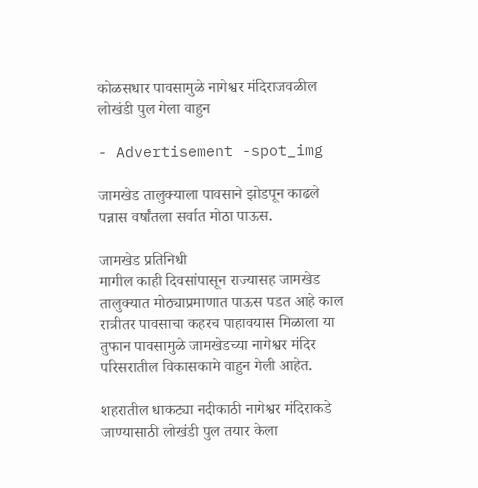कोळसधार पावसामुळे नागेश्वर मंदिराजवळील लोखंडी पुल गेला वाहुन

- Advertisement -spot_img

जामखेड तालुक्याला पावसाने झोडपून काढले पन्नास वर्षांतला सर्वात मोठा पाऊस.

जामखेड प्रतिनिधी
मागील काही दिवसांपासून राज्यासह जामखेड तालुक्यात मोठ्याप्रमाणात पाऊस पडत आहे काल रात्रीतर पावसाचा कहरच पाहावयास मिळाला या तुफान पावसामुळे जामखेडच्या नागेश्वर मंदिर परिसरातील विकासकामे वाहुन गेली आहेत.

शहरातील धाकट्या नदीकाठी नागेश्वर मंदिराकडे जाण्यासाठी लोखंडी पुल तयार केला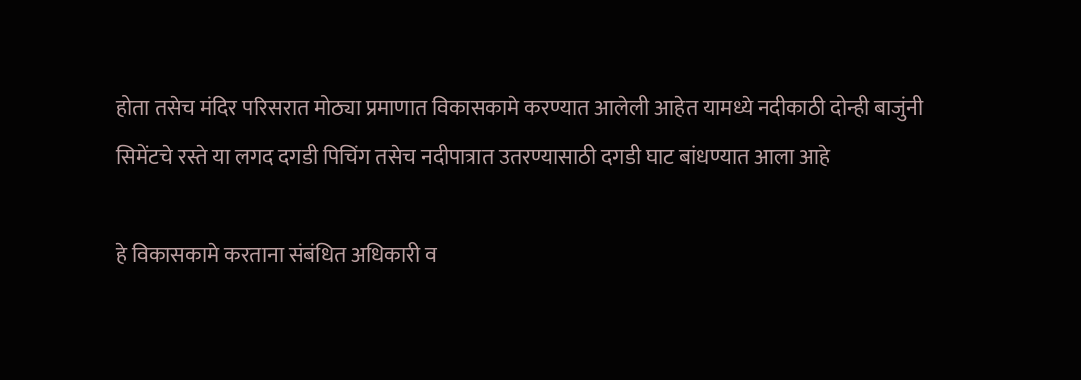होता तसेच मंदिर परिसरात मोठ्या प्रमाणात विकासकामे करण्यात आलेली आहेत यामध्ये नदीकाठी दोन्ही बाजुंनी सिमेंटचे रस्ते या लगद दगडी पिचिंग तसेच नदीपात्रात उतरण्यासाठी दगडी घाट बांधण्यात आला आहे

हे विकासकामे करताना संबंधित अधिकारी व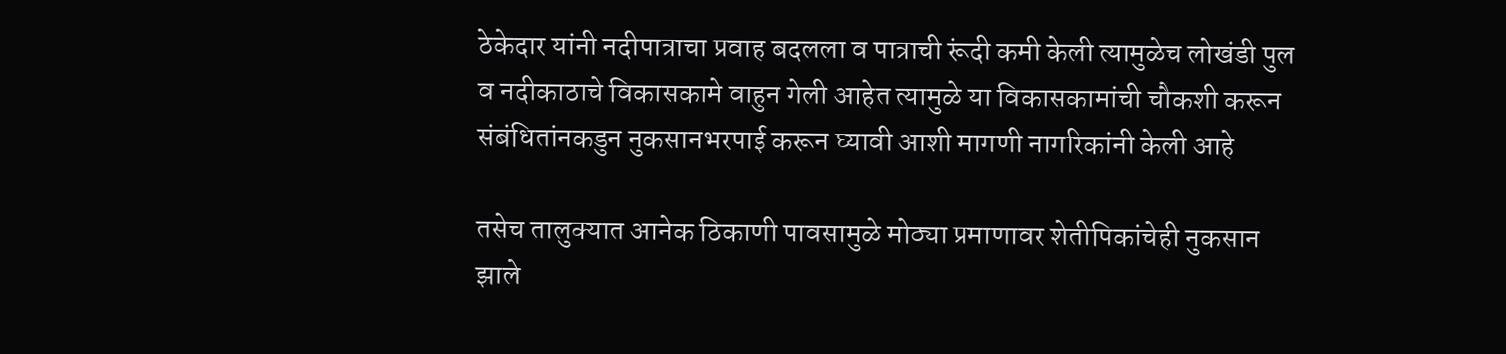ठेकेदार यांनी नदीपात्राचा प्रवाह बदलला व पात्राची रूंदी कमी केली त्यामुळेच लोखंडी पुल व नदीकाठाचे विकासकामे वाहुन गेली आहेत त्यामुळे या विकासकामांची चौकशी करून संबंधितांनकडुन नुकसानभरपाई करून घ्यावी आशी मागणी नागरिकांनी केली आहे

तसेच तालुक्यात आनेक ठिकाणी पावसामुळे मोठ्या प्रमाणावर शेतीपिकांचेही नुकसान झाले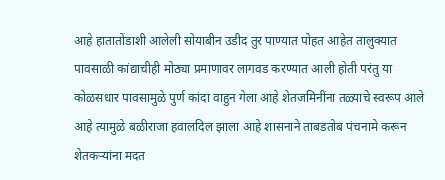आहे हातातोंडाशी आलेली सोयाबीन उडीद तुर पाण्यात पोहत आहेत तालुक्यात पावसाळी कांद्याचीही मोठ्या प्रमाणावर लागवड करण्यात आली होती परंतु या कोळसधार पावसामुळे पुर्ण कांदा वाहुन गेला आहे शेतजमिनींना तळ्याचे स्वरूप आले आहे त्यामुळे बळीराजा हवालदिल झाला आहे शासनाने ताबडतोब पंचनामे करून शेतकऱ्यांना मदत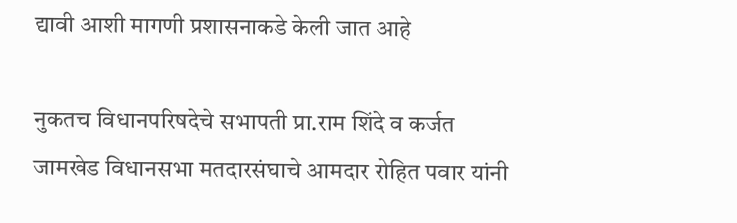द्यावी आशी मागणी प्रशासनाकडे केली जात आहे

नुकतच विधानपरिषदेचे सभापती प्रा.राम शिंदे व कर्जत जामखेड विधानसभा मतदारसंघाचे आमदार रोहित पवार यांनी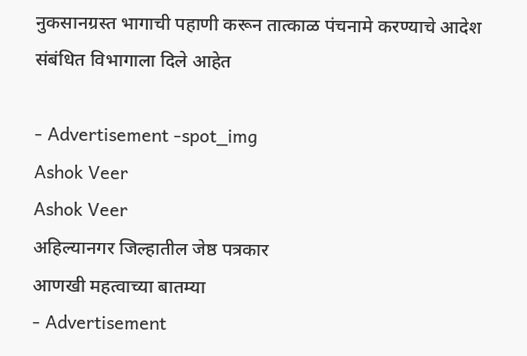नुकसानग्रस्त भागाची पहाणी करून तात्काळ पंचनामे करण्याचे आदेश संबंधित विभागाला दिले आहेत

- Advertisement -spot_img
Ashok Veer
Ashok Veer
अहिल्यानगर जिल्हातील जेष्ठ पत्रकार
आणखी महत्वाच्या बातम्या
- Advertisement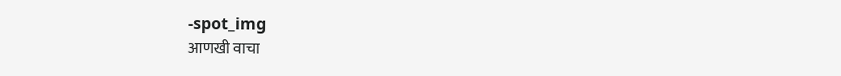-spot_img
आणखी वाचा